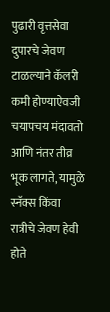पुढारी वृत्तसेवा
दुपारचे जेवण टाळल्याने कॅलरी कमी होण्याऐवजी चयापचय मंदावतो आणि नंतर तीव्र भूक लागते, यामुळे स्नॅक्स किंवा रात्रीचे जेवण हेवी होते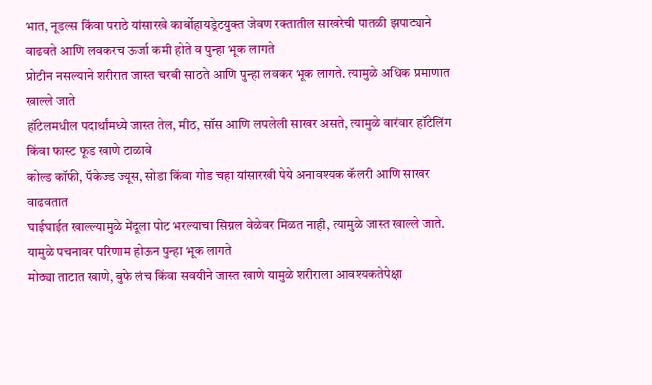भात, नूडल्स किंवा पराठे यांसारखे कार्बोहायड्रेटयुक्त जेवण रक्तातील साखरेची पातळी झपाट्याने वाढवते आणि लवकरच ऊर्जा कमी होते व पुन्हा भूक लागते
प्रोटीन नसल्याने शरीरात जास्त चरबी साठते आणि पुन्हा लवकर भूक लागते. त्यामुळे अधिक प्रमाणात खाल्ले जाते
हॉटेलमधील पदार्थांमध्ये जास्त तेल, मीठ, सॉस आणि लपलेली साखर असते, त्यामुळे वारंवार हॉटेलिंग किंवा फास्ट फूड खाणे टाळावे
कोल्ड कॉफी, पॅकेज्ड ज्यूस, सोडा किंवा गोड चहा यांसारखी पेये अनावश्यक कॅलरी आणि साखर वाढवतात
घाईघाईत खाल्ल्यामुळे मेंदूला पोट भरल्याचा सिग्नल वेळेवर मिळत नाही, त्यामुळे जास्त खाल्ले जाते. यामुळे पचनावर परिणाम होऊन पुन्हा भूक लागते
मोठ्या ताटात खाणे, बुफे लंच किंवा सवयीने जास्त खाणे यामुळे शरीराला आवश्यकतेपेक्षा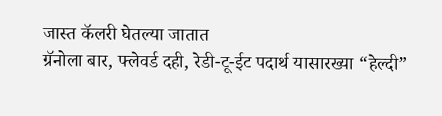जास्त कॅलरी घेतल्या जातात
ग्रॅनोला बार, फ्लेवर्ड दही, रेडी-टू-ईट पदार्थ यासारख्या “हेल्दी”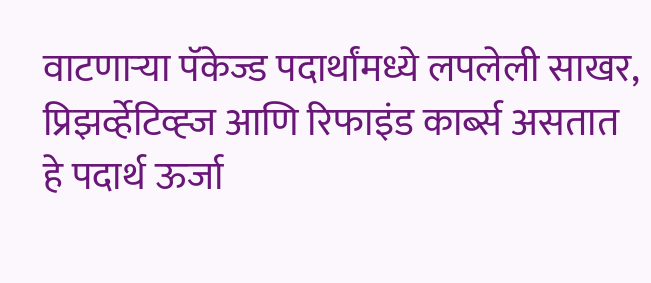वाटणाऱ्या पॅकेज्ड पदार्थांमध्ये लपलेली साखर, प्रिझर्व्हेटिव्ह्ज आणि रिफाइंड कार्ब्स असतात
हे पदार्थ ऊर्जा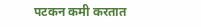पटकन कमी करतात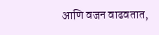आणि वजन वाढवतात,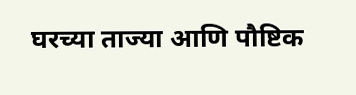घरच्या ताज्या आणि पौष्टिक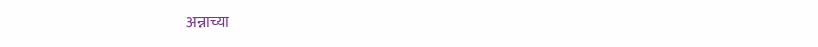अन्नाच्या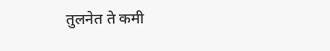तुलनेत ते कमी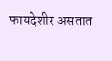फायदेशीर असतात